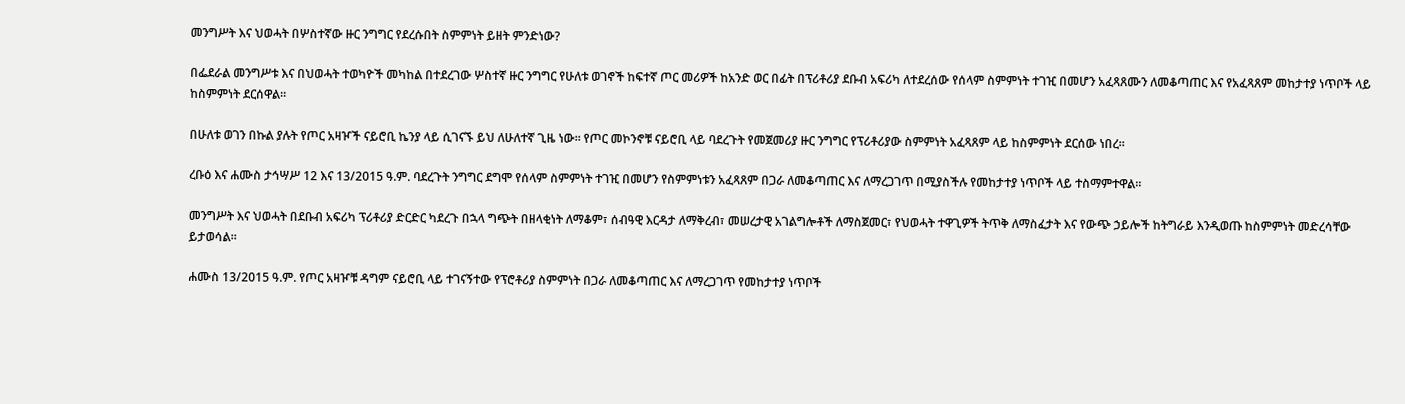መንግሥት እና ህወሓት በሦስተኛው ዙር ንግግር የደረሱበት ስምምነት ይዘት ምንድነው?

በፌደራል መንግሥቱ እና በህወሓት ተወካዮች መካከል በተደረገው ሦስተኛ ዙር ንግግር የሁለቱ ወገኖች ከፍተኛ ጦር መሪዎች ከአንድ ወር በፊት በፕሪቶሪያ ደቡብ አፍሪካ ለተደረሰው የሰላም ስምምነት ተገዢ በመሆን አፈጻጸሙን ለመቆጣጠር እና የአፈጻጸም መከታተያ ነጥቦች ላይ ከስምምነት ደርሰዋል።

በሁለቱ ወገን በኩል ያሉት የጦር አዛዦች ናይሮቢ ኬንያ ላይ ሲገናኙ ይህ ለሁለተኛ ጊዜ ነው። የጦር መኮንኖቹ ናይሮቢ ላይ ባደረጉት የመጀመሪያ ዙር ንግግር የፕሪቶሪያው ስምምነት አፈጻጸም ላይ ከስምምነት ደርሰው ነበረ።

ረቡዕ እና ሐሙስ ታኅሣሥ 12 እና 13/2015 ዓ.ም. ባደረጉት ንግግር ደግሞ የሰላም ስምምነት ተገዢ በመሆን የስምምነቱን አፈጻጸም በጋራ ለመቆጣጠር እና ለማረጋገጥ በሚያስችሉ የመከታተያ ነጥቦች ላይ ተስማምተዋል።

መንግሥት እና ህወሓት በደቡብ አፍሪካ ፕሪቶሪያ ድርድር ካደረጉ በኋላ ግጭት በዘላቂነት ለማቆም፣ ሰብዓዊ እርዳታ ለማቅረብ፣ መሠረታዊ አገልግሎቶች ለማስጀመር፣ የህወሓት ተዋጊዎች ትጥቅ ለማስፈታት እና የውጭ ኃይሎች ከትግራይ እንዲወጡ ከስምምነት መድረሳቸው ይታወሳል።

ሐሙስ 13/2015 ዓ.ም. የጦር አዛዦቹ ዳግም ናይሮቢ ላይ ተገናኝተው የፕሮቶሪያ ስምምነት በጋራ ለመቆጣጠር እና ለማረጋገጥ የመከታተያ ነጥቦች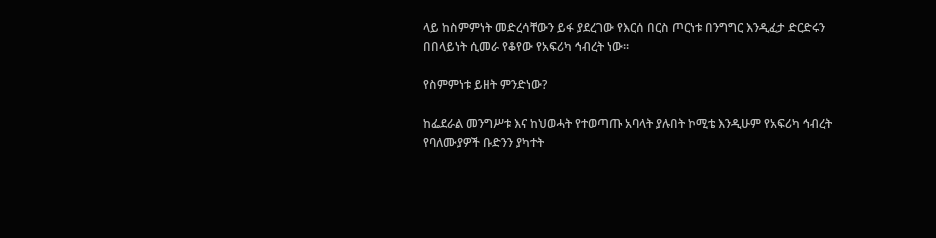ላይ ከስምምነት መድረሳቸውን ይፋ ያደረገው የእርሰ በርስ ጦርነቱ በንግግር እንዲፈታ ድርድሩን በበላይነት ሲመራ የቆየው የአፍሪካ ኅብረት ነው።

የስምምነቱ ይዘት ምንድነው?

ከፌደራል መንግሥቱ እና ከህወሓት የተወጣጡ አባላት ያሉበት ኮሚቴ እንዲሁም የአፍሪካ ኅብረት የባለሙያዎች ቡድንን ያካተት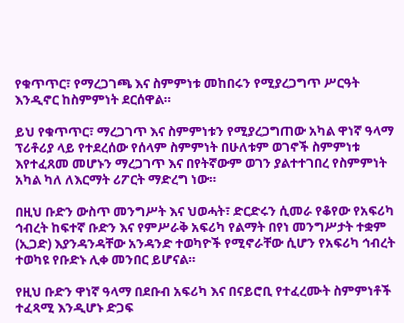የቁጥጥር፣ የማረጋገጫ እና ስምምነቱ መከበሩን የሚያረጋግጥ ሥርዓት እንዲኖር ከስምምነት ደርሰዋል።

ይህ የቁጥጥር፣ ማረጋገጥ እና ስምምነቱን የሚያረጋግጠው አካል ዋነኛ ዓላማ ፕሪቶሪያ ላይ የተደረሰው የሰላም ስምምነት በሁለቱም ወገኖች ስምምነቱ እየተፈጸመ መሆኑን ማረጋገጥ እና በየትኛውም ወገን ያልተተገበረ የስምምነት አካል ካለ ለእርማት ሪፖርት ማድረግ ነው።

በዚህ ቡድን ውስጥ መንግሥት እና ህወሓት፣ ድርድሩን ሲመራ የቆየው የአፍሪካ ኅብረት ከፍተኛ ቡድን እና የምሥራቅ አፍሪካ የልማት በየነ መንግሥታት ተቋም (ኢጋድ) እያንዳንዳቸው አንዳንድ ተወካዮች የሚኖራቸው ሲሆን የአፍሪካ ኅብረት ተወካዩ የቡድኑ ሊቀ መንበር ይሆናል።

የዚህ ቡድን ዋነኛ ዓላማ በደቡብ አፍሪካ እና በናይሮቢ የተፈረሙት ስምምነቶች ተፈጻሚ እንዲሆኑ ድጋፍ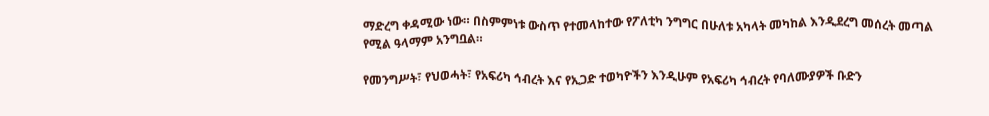ማድረግ ቀዳሚው ነው። በስምምነቱ ውስጥ የተመላከተው የፖለቲካ ንግግር በሁለቱ አካላት መካከል እንዲደረግ መሰረት መጣል የሚል ዓላማም አንግቧል።

የመንግሥት፣ የህወሓት፣ የአፍሪካ ኅብረት እና የኢጋድ ተወካዮችን እንዲሁም የአፍሪካ ኅብረት የባለሙያዎች ቡድን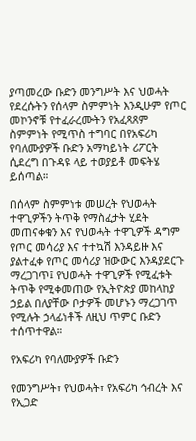ያጣመረው ቡድን መንግሥት እና ህወሓት የደረሱትን የሰላም ስምምነት እንዲሁም የጦር መኮንኖቹ የተፈራረሙትን የአፈጻጸም ስምምነት የሚጥስ ተግባር በየአፍሪካ የባለሙያዎች ቡድን አማካይነት ሪፖርት ሲደረግ በጉዳዩ ላይ ተወያይቶ መፍትሄ ይሰጣል።

በሰላም ስምምነቱ መሠረት የህወሓት ተዋጊዎችን ትጥቅ የማስፈታት ሂደት መጠናቀቁን እና የህወሓት ተዋጊዎች ዳግም የጦር መሳሪያ እና ተተኳሽ እንዳይዙ እና ያልተፈቀ የጦር መሳሪያ ዝውውር እንዳያደርጉ ማረጋገጥ፤ የህወሓት ተዋጊዎች የሚፈቱት ትጥቅ የሚቀመጠው የኢትዮጵያ መከላከያ ኃይል በለያቸው ቦታዎች መሆኑን ማረጋገጥ የሚሉት ኃላፊነቶች ለዚህ ጥምር ቡድን ተሰጥተዋል።

የአፍሪካ የባለሙያዎች ቡድን

የመንግሥት፣ የህወሓት፣ የአፍሪካ ኅብረት እና የኢጋድ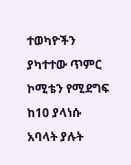ተወካዮችን ያካተተው ጥምር ኮሚቴን የሚደግፍ ከ10 ያላነሱ አባላት ያሉት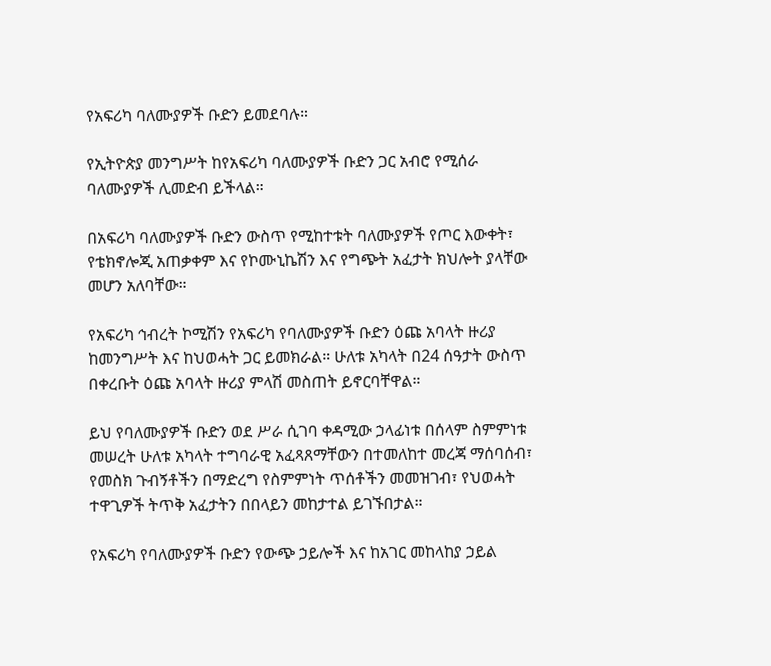የአፍሪካ ባለሙያዎች ቡድን ይመደባሉ።

የኢትዮጵያ መንግሥት ከየአፍሪካ ባለሙያዎች ቡድን ጋር አብሮ የሚሰራ ባለሙያዎች ሊመድብ ይችላል።

በአፍሪካ ባለሙያዎች ቡድን ውስጥ የሚከተቱት ባለሙያዎች የጦር እውቀት፣ የቴክኖሎጂ አጠቃቀም እና የኮሙኒኬሽን እና የግጭት አፈታት ክህሎት ያላቸው መሆን አለባቸው።

የአፍሪካ ኅብረት ኮሚሽን የአፍሪካ የባለሙያዎች ቡድን ዕጩ አባላት ዙሪያ ከመንግሥት እና ከህወሓት ጋር ይመክራል። ሁለቱ አካላት በ24 ሰዓታት ውስጥ በቀረቡት ዕጩ አባላት ዙሪያ ምላሽ መስጠት ይኖርባቸዋል።

ይህ የባለሙያዎች ቡድን ወደ ሥራ ሲገባ ቀዳሚው ኃላፊነቱ በሰላም ስምምነቱ መሠረት ሁለቱ አካላት ተግባራዊ አፈጻጸማቸውን በተመለከተ መረጃ ማሰባሰብ፣ የመስክ ጉብኝቶችን በማድረግ የስምምነት ጥሰቶችን መመዝገብ፣ የህወሓት ተዋጊዎች ትጥቅ አፈታትን በበላይን መከታተል ይገኙበታል።

የአፍሪካ የባለሙያዎች ቡድን የውጭ ኃይሎች እና ከአገር መከላከያ ኃይል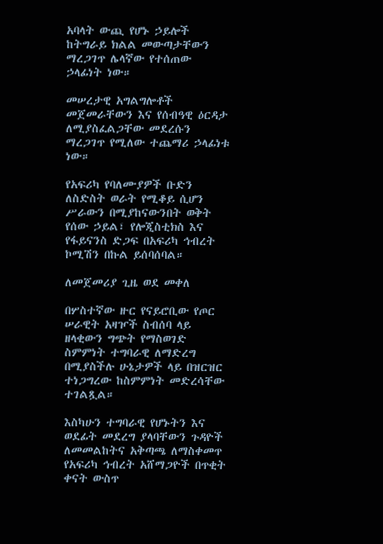አባላት ውጪ የሆኑ ኃይሎች ከትግራይ ክልል መውጣታቸውን ማረጋገጥ ሌላኛው የተሰጠው ኃላፊነት ነው።

መሠረታዊ አግልግሎቶች መጀመራቸውን እና የሰብዓዊ ዕርዳታ ለሚያስፈልጋቸው መደረሱን ማረጋገጥ የሚለው ተጨማሪ ኃላፊነቱ ነው።

የአፍሪካ የባለሙያዎች ቡድን ለስድስት ወራት የሚቆይ ሲሆን ሥራውን በሚያከናውንበት ወቅት የሰው ኃይል፣ የሎጂስቲክስ እና የፋይናንስ ድጋፍ በአፍሪካ ኅብረት ኮሚሽን በኩል ይሰባሰባል።

ለመጀመሪያ ጊዜ ወደ መቀለ

በሦስተኛው ዙር የናይሮቢው የጦር ሠራዊት አዛዦች ስብሰባ ላይ ዘላቂውን ግጭት የማስወገድ ስምምነት ተግባራዊ ለማድረግ በሚያስችሉ ሁኔታዎች ላይ በዝርዝር ተነጋግረው ከስምምነት መድረሳቸው ተገልጿል።

እስካሁን ተግባራዊ የሆኑትን እና ወደፊት መደረግ ያላባቸውን ጉዳዮች ለመመልከትና አቅጣጫ ለማስቀመጥ የአፍሪካ ኅብረት አሸማጋዮች በጥቂት ቀናት ውስጥ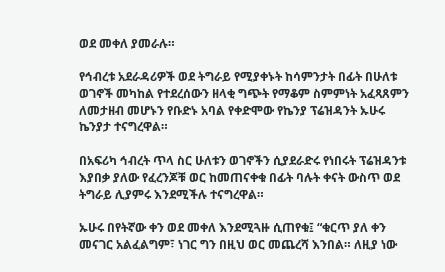ወደ መቀለ ያመራሉ።

የኅብረቱ አደራዳሪዎች ወደ ትግራይ የሚያቀኑት ከሳምንታት በፊት በሁለቱ ወገኖች መካከል የተደረሰውን ዘላቂ ግጭት የማቆም ስምምነት አፈጻጸምን ለመታዘብ መሆኑን የቡድኑ አባል የቀድሞው የኬንያ ፕሬዝዳንት ኡሁሩ ኬንያታ ተናግረዋል።

በአፍሪካ ኅብረት ጥላ ስር ሁለቱን ወገኖችን ሲያደራድሩ የነበሩት ፕሬዝዳንቱ እያበቃ ያለው የፈረንጆቹ ወር ከመጠናቀቁ በፊት ባሉት ቀናት ውስጥ ወደ ትግራይ ሊያምሩ እንደሚችሉ ተናግረዋል።

ኡሁሩ በየትኛው ቀን ወደ መቀለ እንደሚጓዙ ሲጠየቁ፤ “ቁርጥ ያለ ቀን መናገር አልፈልግም፣ ነገር ግን በዚህ ወር መጨረሻ እንበል። ለዚያ ነው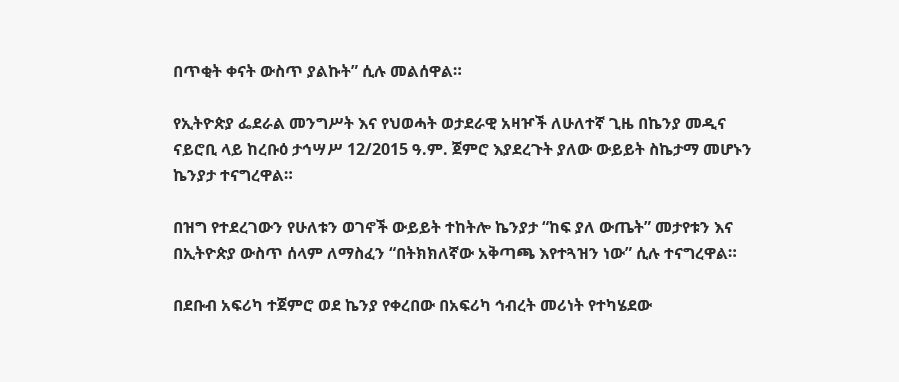በጥቂት ቀናት ውስጥ ያልኩት” ሲሉ መልሰዋል።

የኢትዮጵያ ፌደራል መንግሥት እና የህወሓት ወታደራዊ አዛዦች ለሁለተኛ ጊዜ በኬንያ መዲና ናይሮቢ ላይ ከረቡዕ ታኅሣሥ 12/2015 ዓ.ም. ጀምሮ እያደረጉት ያለው ውይይት ስኬታማ መሆኑን ኬንያታ ተናግረዋል።

በዝግ የተደረገውን የሁለቱን ወገኖች ውይይት ተከትሎ ኬንያታ “ከፍ ያለ ውጤት” መታየቱን እና በኢትዮጵያ ውስጥ ሰላም ለማስፈን “በትክክለኛው አቅጣጫ እየተጓዝን ነው” ሲሉ ተናግረዋል።

በደቡብ አፍሪካ ተጀምሮ ወደ ኬንያ የቀረበው በአፍሪካ ኅብረት መሪነት የተካሄደው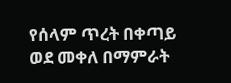የሰላም ጥረት በቀጣይ ወደ መቀለ በማምራት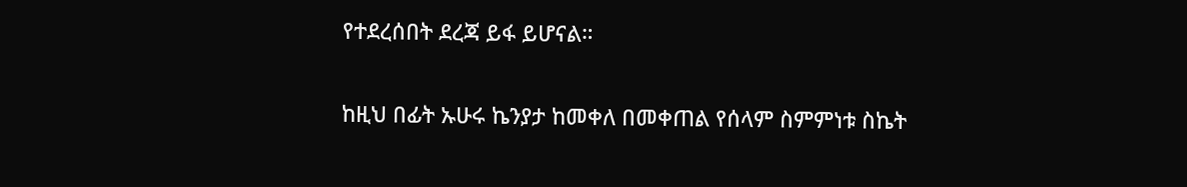የተደረሰበት ደረጃ ይፋ ይሆናል።

ከዚህ በፊት ኡሁሩ ኬንያታ ከመቀለ በመቀጠል የሰላም ስምምነቱ ስኬት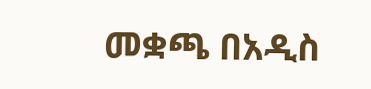መቋጫ በአዲስ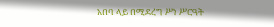አበባ ላይ በሚደረግ ሥነ ሥርዓት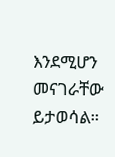እንደሚሆን መናገራቸው ይታወሳል።